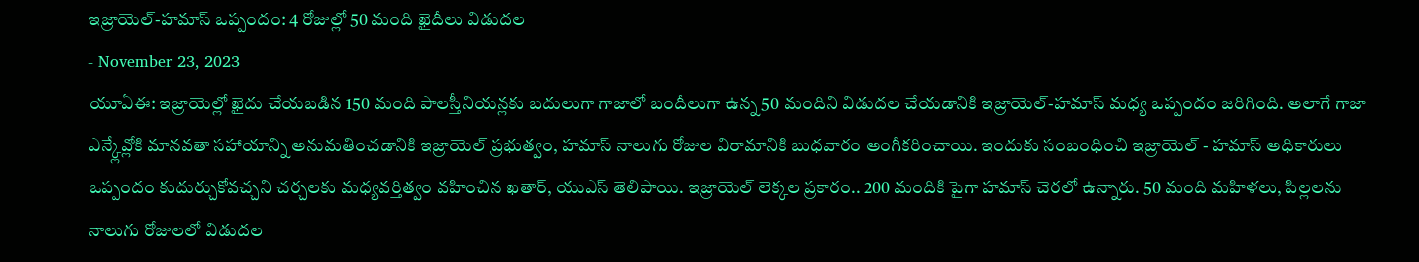ఇజ్రాయెల్-హమాస్ ఒప్పందం: 4 రోజుల్లో 50 మంది ఖైదీలు విడుదల
- November 23, 2023
యూఏఈ: ఇజ్రాయెల్లో ఖైదు చేయబడిన 150 మంది పాలస్తీనియన్లకు బదులుగా గాజాలో బందీలుగా ఉన్న 50 మందిని విడుదల చేయడానికి ఇజ్రాయెల్-హమాస్ మధ్య ఒప్పందం జరిగింది. అలాగే గాజా ఎన్క్లేవ్లోకి మానవతా సహాయాన్ని అనుమతించడానికి ఇజ్రాయెల్ ప్రభుత్వం, హమాస్ నాలుగు రోజుల విరామానికి బుధవారం అంగీకరించాయి. ఇందుకు సంబంధించి ఇజ్రాయెల్ - హమాస్ అధికారులు ఒప్పందం కుదుర్చుకోవచ్చని చర్చలకు మధ్యవర్తిత్వం వహించిన ఖతార్, యుఎస్ తెలిపాయి. ఇజ్రాయెల్ లెక్కల ప్రకారం.. 200 మందికి పైగా హమాస్ చెరలో ఉన్నారు. 50 మంది మహిళలు, పిల్లలను నాలుగు రోజులలో విడుదల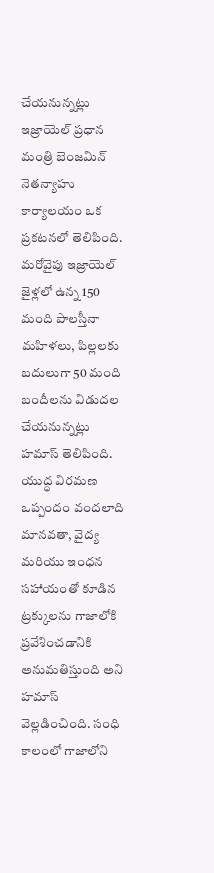చేయనున్నట్లు ఇజ్రాయెల్ ప్రధాన మంత్రి బెంజమిన్ నెతన్యాహు కార్యాలయం ఒక ప్రకటనలో తెలిపింది. మరోవైపు ఇజ్రాయెల్ జైళ్లలో ఉన్న 150 మంది పాలస్తీనా మహిళలు, పిల్లలకు బదులుగా 50 మంది బందీలను విడుదల చేయనున్నట్లు హమాస్ తెలిపింది. యుద్ధ విరమణ ఒప్పందం వందలాది మానవతా, వైద్య మరియు ఇంధన సహాయంతో కూడిన ట్రక్కులను గాజాలోకి ప్రవేశించడానికి అనుమతిస్తుంది అని హమాస్ వెల్లడించింది. సంధి కాలంలో గాజాలోని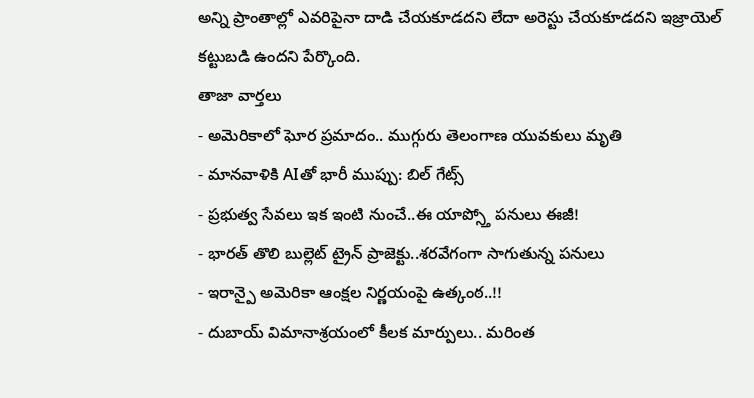అన్ని ప్రాంతాల్లో ఎవరిపైనా దాడి చేయకూడదని లేదా అరెస్టు చేయకూడదని ఇజ్రాయెల్ కట్టుబడి ఉందని పేర్కొంది.
తాజా వార్తలు
- అమెరికాలో ఘోర ప్రమాదం.. ముగ్గురు తెలంగాణ యువకులు మృతి
- మానవాళికి AIతో భారీ ముప్పు: బిల్ గేట్స్
- ప్రభుత్వ సేవలు ఇక ఇంటి నుంచే..ఈ యాప్స్తో పనులు ఈజీ!
- భారత్ తొలి బుల్లెట్ ట్రైన్ ప్రాజెక్టు..శరవేగంగా సాగుతున్న పనులు
- ఇరాన్పై అమెరికా ఆంక్షల నిర్ణయంపై ఉత్కంఠ..!!
- దుబాయ్ విమానాశ్రయంలో కీలక మార్పులు.. మరింత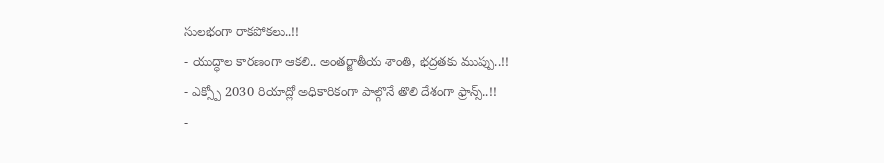సులభంగా రాకపోకలు..!!
- యుద్ధాల కారణంగా ఆకలి.. అంతర్జాతీయ శాంతి, భద్రతకు ముప్పు..!!
- ఎక్స్పో 2030 రియాద్లో అధికారికంగా పాల్గొనే తొలి దేశంగా ఫ్రాన్స్..!!
-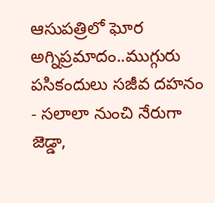ఆసుపత్రిలో ఘోర అగ్నిప్రమాదం..ముగ్గురు పసికందులు సజీవ దహనం
- సలాలా నుంచి నేరుగా జెడ్డా,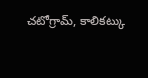చటోగ్రామ్, కాలికట్కు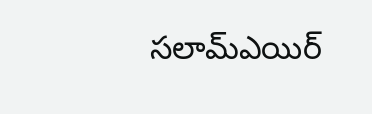సలామ్ఎయిర్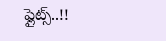ఫ్లైట్స్..!!